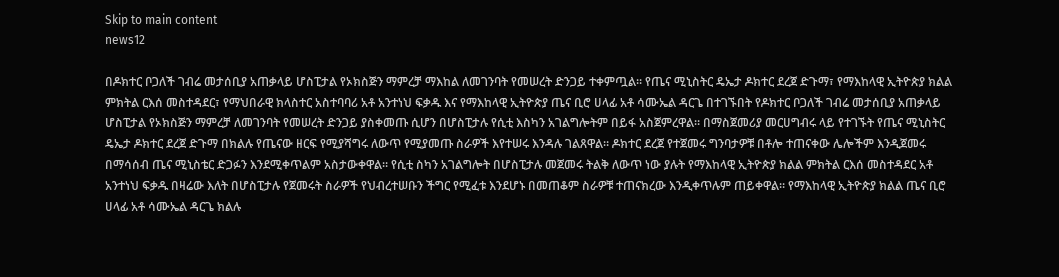Skip to main content
news12

በዶክተር ቦጋለች ገብሬ መታሰቢያ አጠቃላይ ሆስፒታል የኦክስጅን ማምረቻ ማእከል ለመገንባት የመሠረት ድንጋይ ተቀምጧል። የጤና ሚኒስትር ዴኤታ ዶክተር ደረጀ ድጉማ፣ የማእከላዊ ኢትዮጵያ ክልል ምክትል ርእሰ መስተዳደር፣ የማህበራዊ ክላስተር አስተባባሪ አቶ አንተነህ ፍቃዱ እና የማእከላዊ ኢትዮጵያ ጤና ቢሮ ሀላፊ አቶ ሳሙኤል ዳርጌ በተገኙበት የዶክተር ቦጋለች ገብሬ መታሰቢያ አጠቃላይ ሆስፒታል የኦክስጅን ማምረቻ ለመገንባት የመሠረት ድንጋይ ያስቀመጡ ሲሆን በሆስፒታሉ የሲቲ እስካን አገልግሎትም በይፋ አስጀምረዋል። በማስጀመሪያ መርሀግብሩ ላይ የተገኙት የጤና ሚኒስትር ዴኤታ ዶክተር ደረጀ ድጉማ በክልሉ የጤናው ዘርፍ የሚያሻግሩ ለውጥ የሚያመጡ ስራዎች እየተሠሩ እንዳሉ ገልጸዋል። ዶክተር ደረጀ የተጀመሩ ግንባታዎቹ በቶሎ ተጠናቀው ሌሎችም እንዲጀመሩ በማሳሰብ ጤና ሚኒስቴር ድጋፉን እንደሚቀጥልም አስታውቀዋል። የሲቲ ስካን አገልግሎት በሆስፒታሉ መጀመሩ ትልቅ ለውጥ ነው ያሉት የማእከላዊ ኢትዮጵያ ክልል ምክትል ርእሰ መስተዳደር አቶ አንተነህ ፍቃዱ በዛሬው እለት በሆስፒታሉ የጀመሩት ስራዎች የህብረተሠቡን ችግር የሚፈቱ እንደሆኑ በመጠቆም ስራዎቹ ተጠናክረው እንዲቀጥሉም ጠይቀዋል። የማእከላዊ ኢትዮጵያ ክልል ጤና ቢሮ ሀላፊ አቶ ሳሙኤል ዳርጌ ክልሉ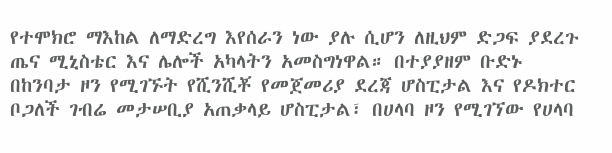የተሞክሮ ማእከል ለማድረግ እየሰራን ነው ያሉ ሲሆን ለዚህም ድጋፍ ያደረጉ ጤና ሚኒስቴር እና ሌሎች አካላትን አመስግነዋል። በተያያዘም ቡድኑ በከንባታ ዞን የሚገኙት የሺንሺቾ የመጀመሪያ ደረጃ ሆስፒታል እና የዶክተር ቦጋለች ገብሬ መታሠቢያ አጠቃላይ ሆስፒታል፣ በሀላባ ዞን የሚገኘው የሀላባ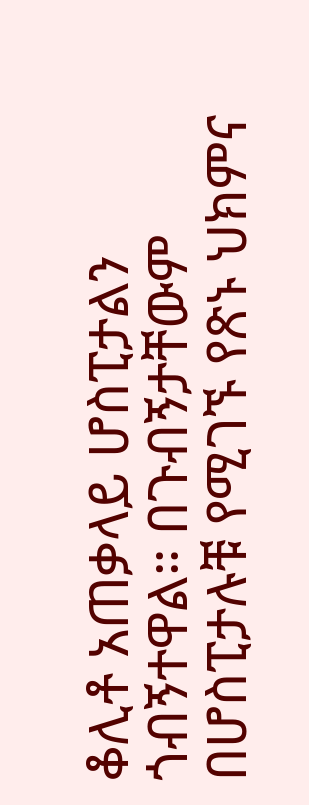ቆሊቶ አጠቃላይ ሆስፒታልን ጎብኝተዋል። በጉብኝታቸውም በሆስፒታሉቹ የሚገኙ የጽኑ ህክምና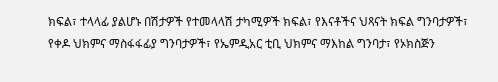ክፍል፣ ተላላፊ ያልሆኑ በሽታዎች የተመላላሽ ታካሚዎች ክፍል፣ የእናቶችና ህጻናት ክፍል ግንባታዎች፣ የቀዶ ህክምና ማስፋፋፊያ ግንባታዎች፣ የኤምዲአር ቲቢ ህክምና ማእከል ግንባታ፣ የኦክስጅን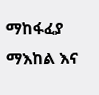ማከፋፈያ ማእከል እና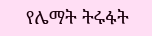የሌማት ትሩፋት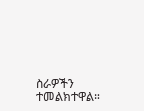ስራዎችን ተመልክተዋል።